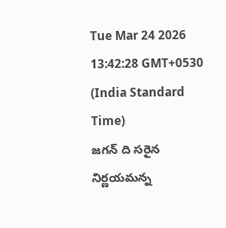Tue Mar 24 2026 13:42:28 GMT+0530 (India Standard Time)
జగన్ ది సరైన నిర్ణయమన్న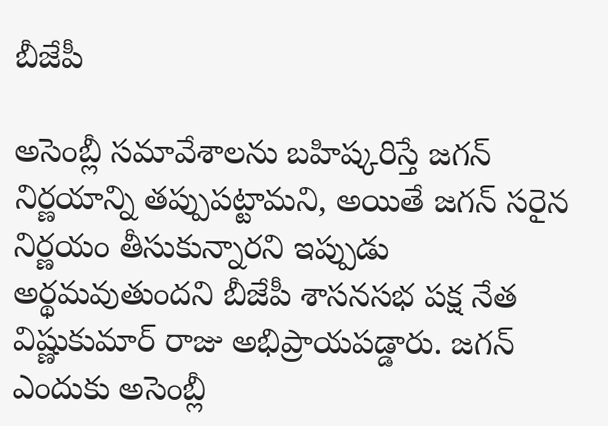బీజేపీ

అసెంబ్లీ సమావేశాలను బహిష్కరిస్తే జగన్ నిర్ణయాన్ని తప్పుపట్టామని, అయితే జగన్ సరైన నిర్ణయం తీసుకున్నారని ఇప్పుడు అర్థమవుతుందని బీజేపీ శాసనసభ పక్ష నేత విష్ణుకుమార్ రాజు అభిప్రాయపడ్డారు. జగన్ ఎందుకు అసెంబ్లీ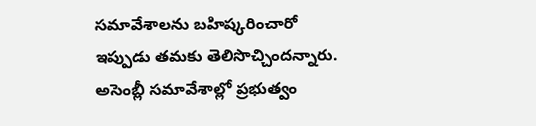సమావేశాలను బహిష్కరించారో ఇప్పుడు తమకు తెలిసొచ్చిందన్నారు. అసెంబ్లీ సమావేశాల్లో ప్రభుత్వం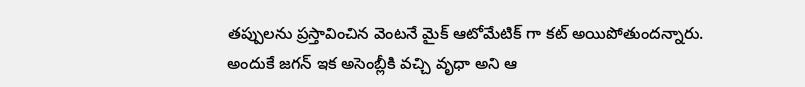తప్పులను ప్రస్తావించిన వెంటనే మైక్ ఆటోమేటిక్ గా కట్ అయిపోతుందన్నారు. అందుకే జగన్ ఇక అసెంబ్లీకి వచ్చి వృధా అని ఆ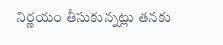నిర్ణయం తీసుకున్నట్లు తనకు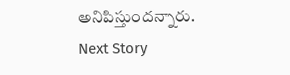అనిపిస్తుందన్నారు.
Next Story